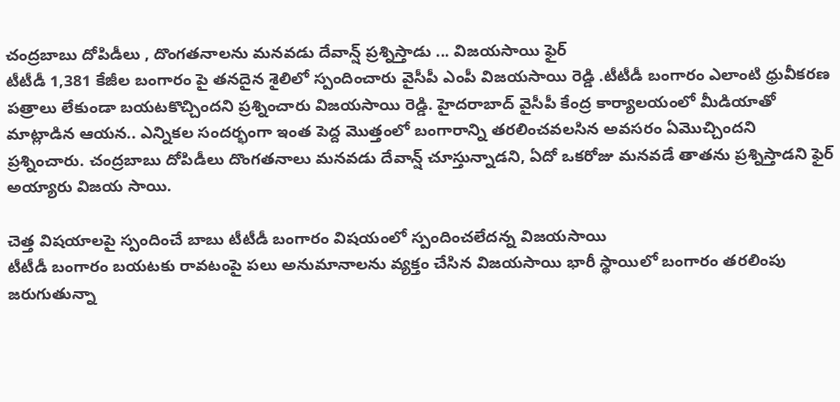చంద్రబాబు దోపిడీలు , దొంగతనాలను మనవడు దేవాన్ష్ ప్రశ్నిస్తాడు ... విజయసాయి ఫైర్
టీటీడీ 1,381 కేజీల బంగారం పై తనదైన శైలిలో స్పందించారు వైసీపీ ఎంపీ విజయసాయి రెడ్డి .టీటీడీ బంగారం ఎలాంటి ధ్రువీకరణ పత్రాలు లేకుండా బయటకొచ్చిందని ప్రశ్నించారు విజయసాయి రెడ్డి. హైదరాబాద్ వైసీపీ కేంద్ర కార్యాలయంలో మీడియాతో మాట్లాడిన ఆయన.. ఎన్నికల సందర్భంగా ఇంత పెద్ద మొత్తంలో బంగారాన్ని తరలించవలసిన అవసరం ఏమొచ్చిందని ప్రశ్నించారు. చంద్రబాబు దోపిడీలు దొంగతనాలు మనవడు దేవాన్ష్ చూస్తున్నాడని, ఏదో ఒకరోజు మనవడే తాతను ప్రశ్నిస్తాడని ఫైర్ అయ్యారు విజయ సాయి.

చెత్త విషయాలపై స్పందించే బాబు టీటీడీ బంగారం విషయంలో స్పందించలేదన్న విజయసాయి
టీటీడీ బంగారం బయటకు రావటంపై పలు అనుమానాలను వ్యక్తం చేసిన విజయసాయి భారీ స్థాయిలో బంగారం తరలింపు జరుగుతున్నా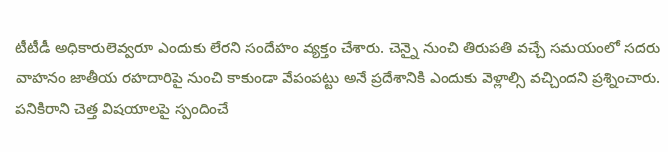టీటీడీ అధికారులెవ్వరూ ఎందుకు లేరని సందేహం వ్యక్తం చేశారు. చెన్నై నుంచి తిరుపతి వచ్చే సమయంలో సదరు వాహనం జాతీయ రహదారిపై నుంచి కాకుండా వేపంపట్టు అనే ప్రదేశానికి ఎందుకు వెళ్లాల్సి వచ్చిందని ప్రశ్నించారు. పనికిరాని చెత్త విషయాలపై స్పందించే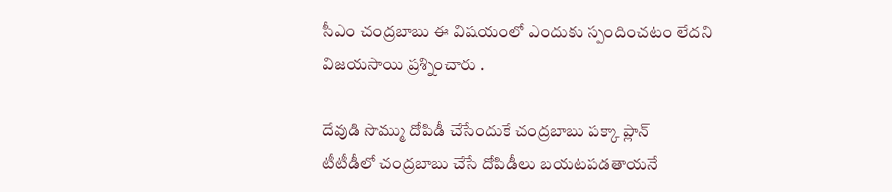సీఎం చంద్రబాబు ఈ విషయంలో ఎందుకు స్పందించటం లేదని విజయసాయి ప్రశ్నించారు .

దేవుడి సొమ్ము దోపిడీ చేసేందుకే చంద్రబాబు పక్కా ప్లాన్
టీటీడీలో చంద్రబాబు చేసే దోపిడీలు బయటపడతాయనే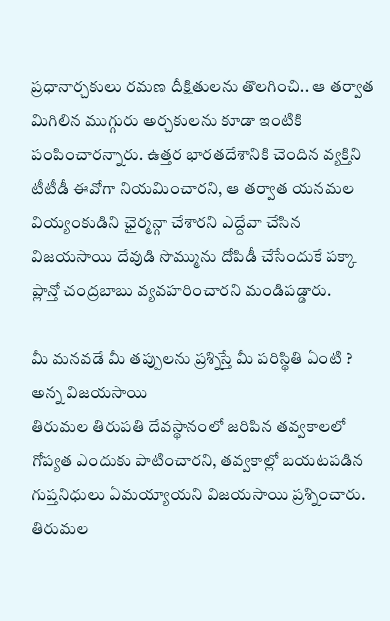ప్రధానార్చకులు రమణ దీక్షితులను తొలగించి.. ఆ తర్వాత మిగిలిన ముగ్గురు అర్చకులను కూడా ఇంటికి పంపించారన్నారు. ఉత్తర భారతదేశానికి చెందిన వ్యక్తిని టీటీడీ ఈవోగా నియమించారని, ఆ తర్వాత యనమల వియ్యంకుడిని ఛైర్మన్గా చేశారని ఎద్దేవా చేసిన విజయసాయి దేవుడి సొమ్మును దోపిడీ చేసేందుకే పక్కా ప్లాన్తో చంద్రబాబు వ్యవహరించారని మండిపడ్డారు.

మీ మనవడే మీ తప్పులను ప్రశ్నిస్తే మీ పరిస్థితి ఏంటి ? అన్న విజయసాయి
తిరుమల తిరుపతి దేవస్థానంలో జరిపిన తవ్వకాలలో గోప్యత ఎందుకు పాటించారని, తవ్వకాల్లో బయటపడిన గుప్తనిధులు ఏమయ్యాయని విజయసాయి ప్రశ్నించారు. తిరుమల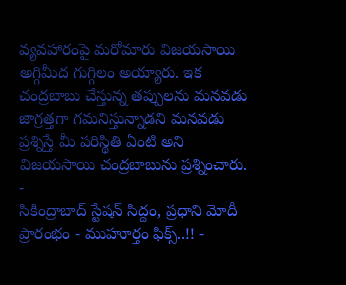వ్యవహారంపై మరోమారు విజయసాయి అగ్గిమీద గుగ్గిలం అయ్యారు. ఇక చంద్రబాబు చేస్తున్న తప్పులను మనవడు జాగ్రత్తగా గమనిస్తున్నాడని మనవడు ప్రశ్నిస్తే మీ పరిస్థితి ఏంటి అని విజయసాయి చంద్రబాబును ప్రశ్నించారు.
-
సికింద్రాబాద్ స్టేషన్ సిద్దం, ప్రధాని మోదీ ప్రారంభం - ముహూర్తం ఫిక్స్..!! -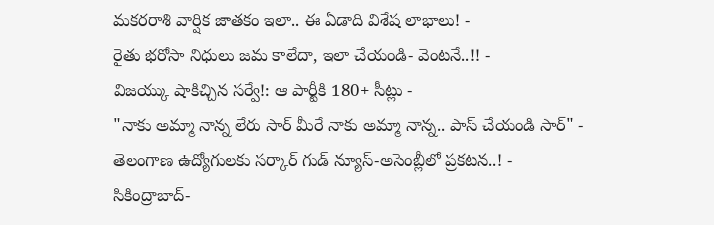మకరరాశి వార్షిక జాతకం ఇలా.. ఈ ఏడాది విశేష లాభాలు! -
రైతు భరోసా నిధులు జమ కాలేదా, ఇలా చేయండి- వెంటనే..!! -
విజయ్కు షాకిచ్చిన సర్వే!: ఆ పార్టీకి 180+ సీట్లు -
"నాకు అమ్మా నాన్న లేరు సార్ మీరే నాకు అమ్మా నాన్న.. పాస్ చేయండి సార్" -
తెలంగాణ ఉద్యోగులకు సర్కార్ గుడ్ న్యూస్-అసెంబ్లీలో ప్రకటన..! -
సికింద్రాబాద్-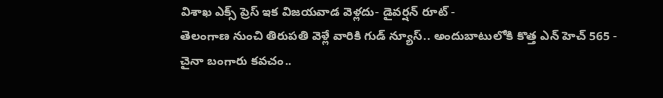విశాఖ ఎక్స్ ప్రెస్ ఇక విజయవాడ వెళ్లదు- డైవర్షన్ రూట్ -
తెలంగాణ నుంచి తిరుపతి వెళ్లే వారికి గుడ్ న్యూస్.. అందుబాటులోకి కొత్త ఎన్ హెచ్ 565 -
చైనా బంగారు కవచం..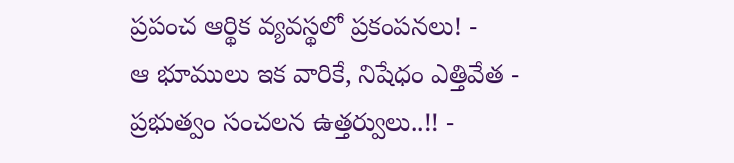ప్రపంచ ఆర్థిక వ్యవస్థలో ప్రకంపనలు! -
ఆ భూములు ఇక వారికే, నిషేధం ఎత్తివేత - ప్రభుత్వం సంచలన ఉత్తర్వులు..!! -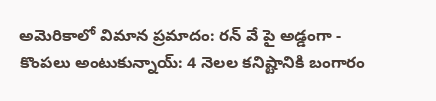అమెరికాలో విమాన ప్రమాదం: రన్ వే పై అడ్డంగా -
కొంపలు అంటుకున్నాయ్: 4 నెలల కనిష్టానికి బంగారం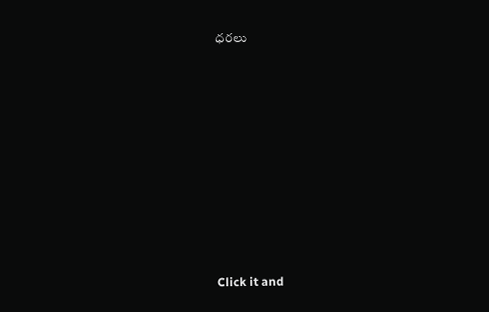ధరలు












Click it and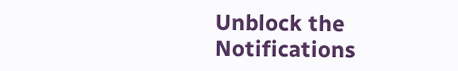Unblock the Notifications